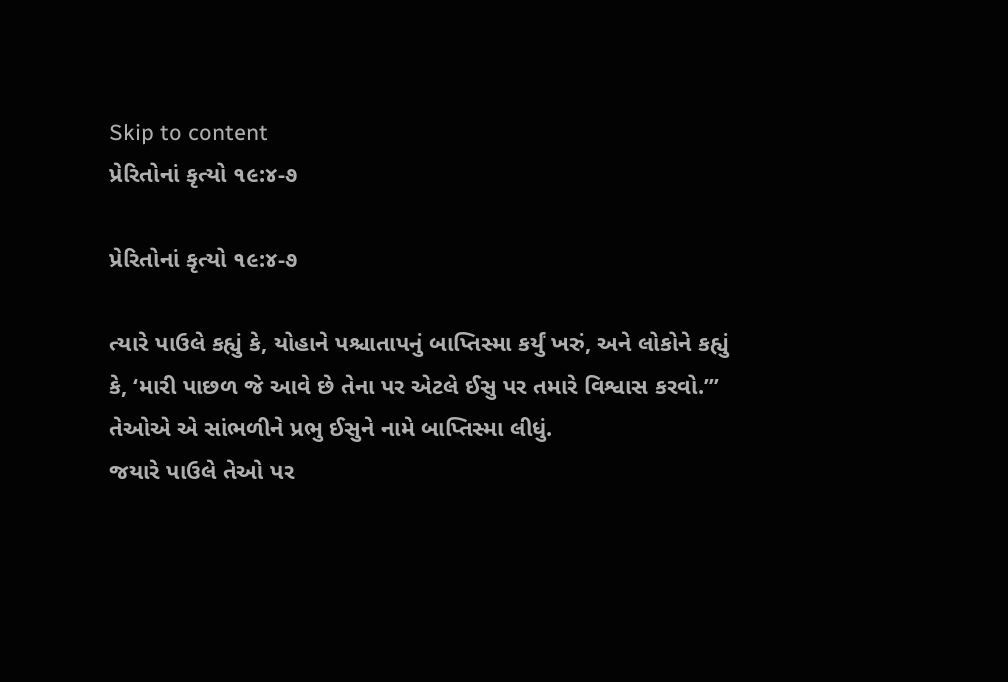Skip to content
પ્રેરિતોનાં કૃત્યો ૧૯:૪-૭

પ્રેરિતોનાં કૃત્યો ૧૯:૪-૭

ત્યારે પાઉલે કહ્યું કે, યોહાને પશ્ચાતાપનું બાપ્તિસ્મા કર્યું ખરું, અને લોકોને કહ્યું કે, ‘મારી પાછળ જે આવે છે તેના પર એટલે ઈસુ પર તમારે વિશ્વાસ કરવો.’”
તેઓએ એ સાંભળીને પ્રભુ ઈસુને નામે બાપ્તિસ્મા લીધું.
જયારે પાઉલે તેઓ પર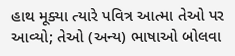હાથ મૂક્યા ત્યારે પવિત્ર આત્મા તેઓ પર આવ્યો; તેઓ (અન્ય) ભાષાઓ બોલવા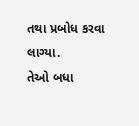તથા પ્રબોધ કરવા લાગ્યા.
તેઓ બધા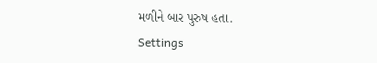મળીને બાર પુરુષ હતા.
Settings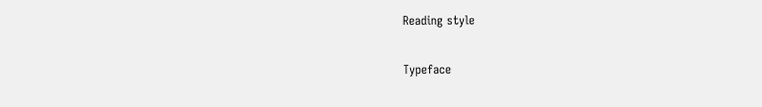Reading style

Typeface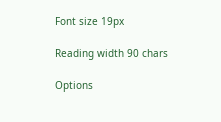Font size 19px

Reading width 90 chars

Options